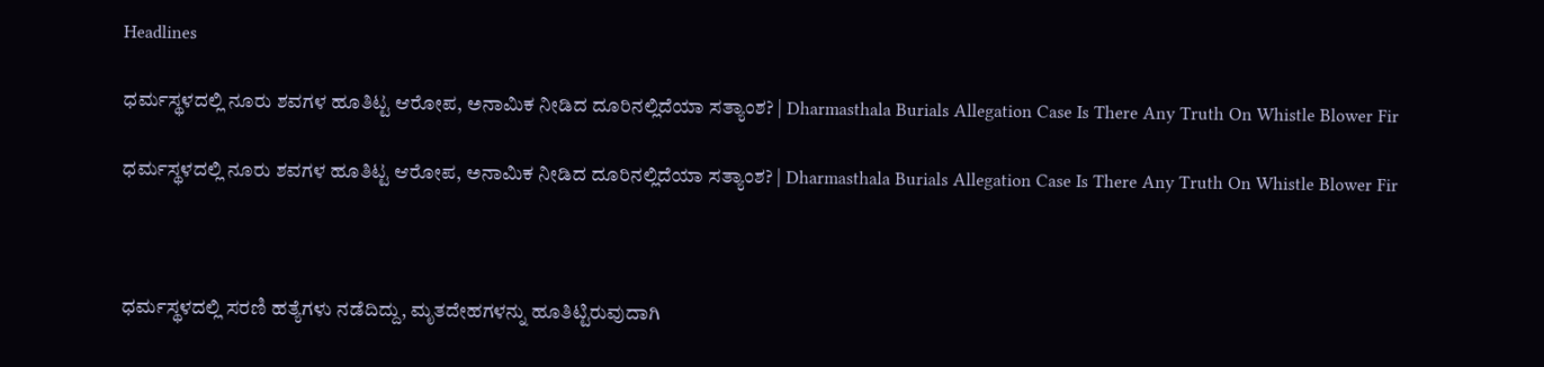Headlines

ಧರ್ಮಸ್ಥಳದಲ್ಲಿ ನೂರು ಶವಗಳ ಹೂತಿಟ್ಟ ಆರೋಪ, ಅನಾಮಿಕ ನೀಡಿದ ದೂರಿನಲ್ಲಿದೆಯಾ ಸತ್ಯಾಂಶ? | Dharmasthala Burials Allegation Case Is There Any Truth On Whistle Blower Fir

ಧರ್ಮಸ್ಥಳದಲ್ಲಿ ನೂರು ಶವಗಳ ಹೂತಿಟ್ಟ ಆರೋಪ, ಅನಾಮಿಕ ನೀಡಿದ ದೂರಿನಲ್ಲಿದೆಯಾ ಸತ್ಯಾಂಶ? | Dharmasthala Burials Allegation Case Is There Any Truth On Whistle Blower Fir



ಧರ್ಮಸ್ಥಳದಲ್ಲಿ ಸರಣಿ ಹತ್ಯೆಗಳು ನಡೆದಿದ್ದು, ಮೃತದೇಹಗಳನ್ನು ಹೂತಿಟ್ಟಿರುವುದಾಗಿ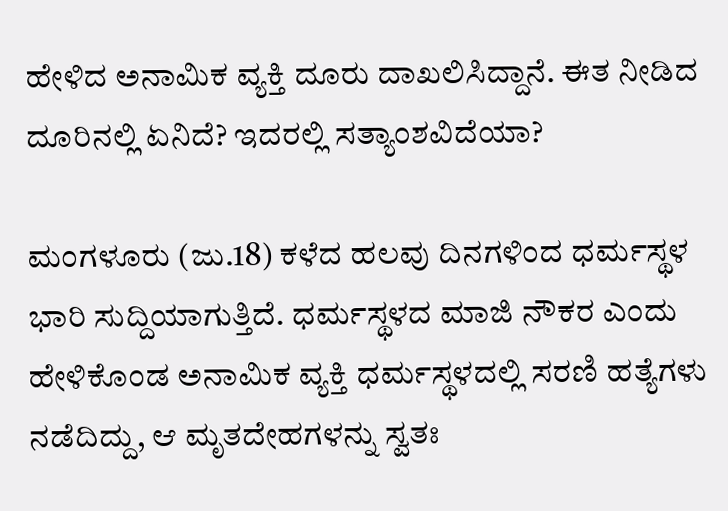ಹೇಳಿದ ಅನಾಮಿಕ ವ್ಯಕ್ತಿ ದೂರು ದಾಖಲಿಸಿದ್ದಾನೆ. ಈತ ನೀಡಿದ ದೂರಿನಲ್ಲಿ ಏನಿದೆ? ಇದರಲ್ಲಿ ಸತ್ಯಾಂಶವಿದೆಯಾ?

ಮಂಗಳೂರು (ಜು.18) ಕಳೆದ ಹಲವು ದಿನಗಳಿಂದ ಧರ್ಮಸ್ಥಳ ಭಾರಿ ಸುದ್ದಿಯಾಗುತ್ತಿದೆ. ಧರ್ಮಸ್ಥಳದ ಮಾಜಿ ನೌಕರ ಎಂದು ಹೇಳಿಕೊಂಡ ಅನಾಮಿಕ ವ್ಯಕ್ತಿ ಧರ್ಮಸ್ಥಳದಲ್ಲಿ ಸರಣಿ ಹತ್ಯೆಗಳು ನಡೆದಿದ್ದು, ಆ ಮೃತದೇಹಗಳನ್ನು ಸ್ವತಃ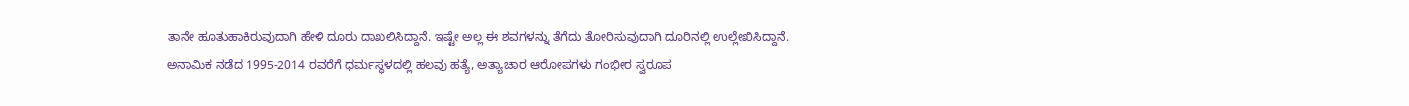ತಾನೇ ಹೂತುಹಾಕಿರುವುದಾಗಿ ಹೇಳಿ ದೂರು ದಾಖಲಿಸಿದ್ದಾನೆ. ಇಷ್ಟೇ ಅಲ್ಲ ಈ ಶವಗಳನ್ನು ತೆಗೆದು ತೋರಿಸುವುದಾಗಿ ದೂರಿನಲ್ಲಿ ಉಲ್ಲೇಖಿಸಿದ್ದಾನೆ. ಅನಾಮಿಕ ನಡೆದ 1995-2014 ರವರೆಗೆ ಧರ್ಮಸ್ಥಳದಲ್ಲಿ ಹಲವು ಹತ್ಯೆ, ಅತ್ಯಾಚಾರ ಆರೋಪಗಳು ಗಂಭೀರ ಸ್ವರೂಪ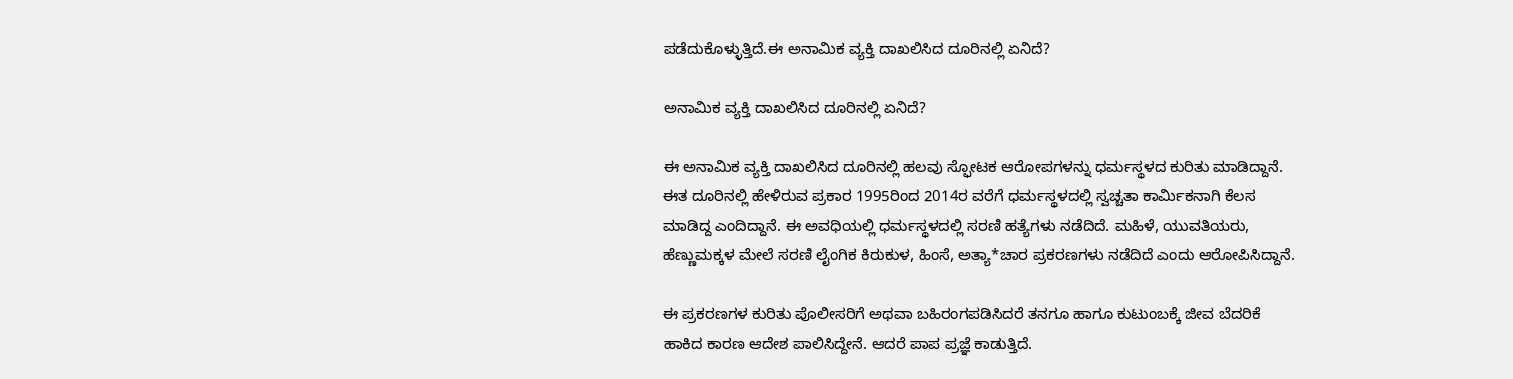ಪಡೆದುಕೊಳ್ಳುತ್ತಿದೆ.ಈ ಅನಾಮಿಕ ವ್ಯಕ್ತಿ ದಾಖಲಿಸಿದ ದೂರಿನಲ್ಲಿ ಏನಿದೆ?

ಅನಾಮಿಕ ವ್ಯಕ್ತಿ ದಾಖಲಿಸಿದ ದೂರಿನಲ್ಲಿ ಏನಿದೆ?

ಈ ಅನಾಮಿಕ ವ್ಯಕ್ತಿ ದಾಖಲಿಸಿದ ದೂರಿನಲ್ಲಿ ಹಲವು ಸ್ಫೋಟಕ ಆರೋಪಗಳನ್ನು ಧರ್ಮಸ್ಥಳದ ಕುರಿತು ಮಾಡಿದ್ದಾನೆ. ಈತ ದೂರಿನಲ್ಲಿ ಹೇಳಿರುವ ಪ್ರಕಾರ 1995ರಿಂದ 2014ರ ವರೆಗೆ ಧರ್ಮಸ್ಥಳದಲ್ಲಿ ಸ್ವಚ್ಚತಾ ಕಾರ್ಮಿಕನಾಗಿ ಕೆಲಸ ಮಾಡಿದ್ದ ಎಂದಿದ್ದಾನೆ. ಈ ಅವಧಿಯಲ್ಲಿ ಧರ್ಮಸ್ಥಳದಲ್ಲಿ ಸರಣಿ ಹತ್ಯೆಗಳು ನಡೆದಿದೆ. ಮಹಿಳೆ, ಯುವತಿಯರು, ಹೆಣ್ಣುಮಕ್ಕಳ ಮೇಲೆ ಸರಣಿ ಲೈಂಗಿಕ ಕಿರುಕುಳ, ಹಿಂಸೆ, ಅತ್ಯಾ*ಚಾರ ಪ್ರಕರಣಗಳು ನಡೆದಿದೆ ಎಂದು ಆರೋಪಿಸಿದ್ದಾನೆ.

ಈ ಪ್ರಕರಣಗಳ ಕುರಿತು ಪೊಲೀಸರಿಗೆ ಅಥವಾ ಬಹಿರಂಗಪಡಿಸಿದರೆ ತನಗೂ ಹಾಗೂ ಕುಟುಂಬಕ್ಕೆ ಜೀವ ಬೆದರಿಕೆ ಹಾಕಿದ ಕಾರಣ ಆದೇಶ ಪಾಲಿಸಿದ್ದೇನೆ. ಆದರೆ ಪಾಪ ಪ್ರಜ್ಞೆ ಕಾಡುತ್ತಿದೆ.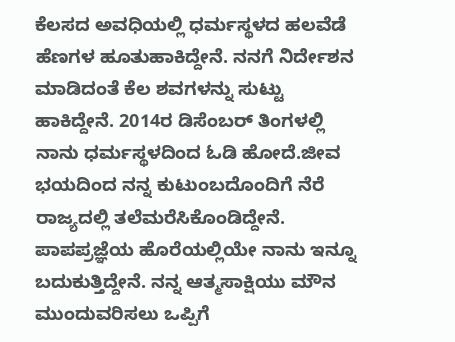ಕೆಲಸದ ಅವಧಿಯಲ್ಲಿ ಧರ್ಮಸ್ಥಳದ ಹಲವೆಡೆ ಹೆಣಗಳ ಹೂತುಹಾಕಿದ್ದೇನೆ. ನನಗೆ ನಿರ್ದೇಶನ ಮಾಡಿದಂತೆ ಕೆಲ ಶವಗಳನ್ನು ಸುಟ್ಟು ಹಾಕಿದ್ದೇನೆ. 2014ರ ಡಿಸೆಂಬರ್ ತಿಂಗಳಲ್ಲಿ ನಾನು ಧರ್ಮಸ್ಥಳದಿಂದ ಓಡಿ ಹೋದೆ.ಜೀವ ಭಯದಿಂದ ನನ್ನ ಕುಟುಂಬದೊಂದಿಗೆ ನೆರೆ ರಾಜ್ಯದಲ್ಲಿ ತಲೆಮರೆಸಿಕೊಂಡಿದ್ದೇನೆ. ಪಾಪಪ್ರಜ್ಞೆಯ ಹೊರೆಯಲ್ಲಿಯೇ ನಾನು ಇನ್ನೂ ಬದುಕುತ್ತಿದ್ದೇನೆ. ನನ್ನ ಆತ್ಮಸಾಕ್ಷಿಯು ಮೌನ ಮುಂದುವರಿಸಲು ಒಪ್ಪಿಗೆ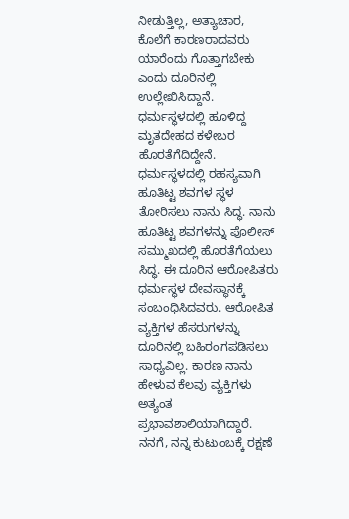ನೀಡುತ್ತಿಲ್ಲ, ಅತ್ಯಾಚಾರ, ಕೊಲೆಗೆ ಕಾರಣರಾದವರು ಯಾರೆಂದು ಗೊತ್ತಾಗಬೇಕು ಎಂದು ದೂರಿನಲ್ಲಿ ಉಲ್ಲೇಖಿಸಿದ್ದಾನೆ. ಧರ್ಮಸ್ಥಳದಲ್ಲಿ ಹೂಳಿದ್ದ ಮೃತದೇಹದ ಕಳೇಬರ ಹೊರತೆಗೆದಿದ್ದೇನೆ. ಧರ್ಮಸ್ಥಳದಲ್ಲಿ ರಹಸ್ಯವಾಗಿ ಹೂತಿಟ್ಟ ಶವಗಳ ಸ್ಥಳ ತೋರಿಸಲು ನಾನು ಸಿದ್ಧ. ನಾನು ಹೂತಿಟ್ಟ ಶವಗಳನ್ನು ಪೊಲೀಸ್ ಸಮ್ಮುಖದಲ್ಲಿ ಹೊರತೆಗೆಯಲು ಸಿದ್ಧ. ಈ ದೂರಿನ ಆರೋಪಿತರು ಧರ್ಮಸ್ಥಳ ದೇವಸ್ಥಾನಕ್ಕೆ ಸಂಬಂಧಿಸಿದವರು. ಆರೋಪಿತ ವ್ಯಕ್ತಿಗಳ ಹೆಸರುಗಳನ್ನು ದೂರಿನಲ್ಲಿ ಬಹಿರಂಗಪಡಿಸಲು ಸಾಧ್ಯವಿಲ್ಲ. ಕಾರಣ ನಾನು ಹೇಳುವ ಕೆಲವು ವ್ಯಕ್ತಿಗಳು ಅತ್ಯಂತ ಪ್ರಭಾವಶಾಲಿಯಾಗಿದ್ದಾರೆ. ನನಗೆ, ನನ್ನ ಕುಟುಂಬಕ್ಕೆ ರಕ್ಷಣೆ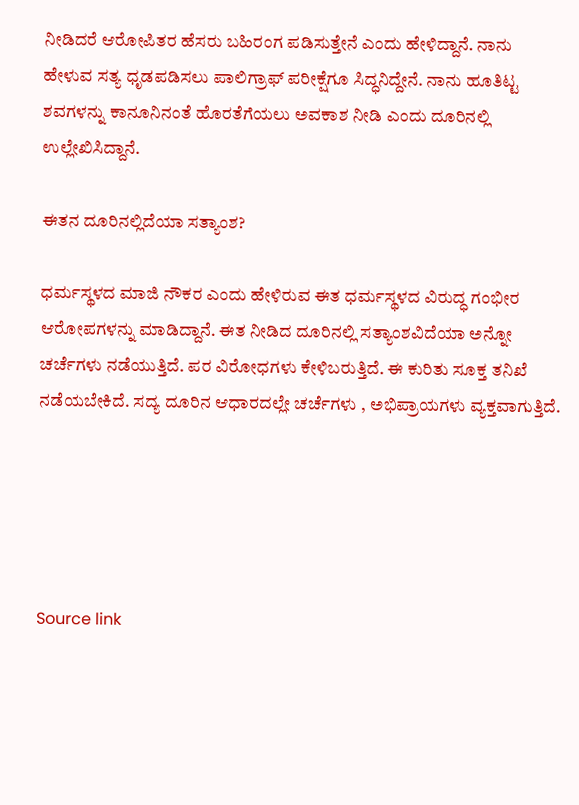ನೀಡಿದರೆ ಆರೋಪಿತರ ಹೆಸರು ಬಹಿರಂಗ ಪಡಿಸುತ್ತೇನೆ ಎಂದು ಹೇಳಿದ್ದಾನೆ. ನಾನು ಹೇಳುವ ಸತ್ಯ ಧೃಡಪಡಿಸಲು ಪಾಲಿಗ್ರಾಫ್ ಪರೀಕ್ಷೆಗೂ ಸಿದ್ಧನಿದ್ದೇನೆ. ನಾನು ಹೂತಿಟ್ಟ ಶವಗಳನ್ನು ಕಾನೂನಿನಂತೆ ಹೊರತೆಗೆಯಲು ಅವಕಾಶ ನೀಡಿ ಎಂದು ದೂರಿನಲ್ಲಿ ಉಲ್ಲೇಖಿಸಿದ್ದಾನೆ.

ಈತನ ದೂರಿನಲ್ಲಿದೆಯಾ ಸತ್ಯಾಂಶ?

ಧರ್ಮಸ್ಥಳದ ಮಾಜಿ ನೌಕರ ಎಂದು ಹೇಳಿರುವ ಈತ ಧರ್ಮಸ್ಥಳದ ವಿರುದ್ಧ ಗಂಭೀರ ಆರೋಪಗಳನ್ನು ಮಾಡಿದ್ದಾನೆ. ಈತ ನೀಡಿದ ದೂರಿನಲ್ಲಿ ಸತ್ಯಾಂಶವಿದೆಯಾ ಅನ್ನೋ ಚರ್ಚೆಗಳು ನಡೆಯುತ್ತಿದೆ. ಪರ ವಿರೋಧಗಳು ಕೇಳಿಬರುತ್ತಿದೆ. ಈ ಕುರಿತು ಸೂಕ್ತ ತನಿಖೆ ನಡೆಯಬೇಕಿದೆ. ಸದ್ಯ ದೂರಿನ ಆಧಾರದಲ್ಲೇ ಚರ್ಚೆಗಳು , ಅಭಿಪ್ರಾಯಗಳು ವ್ಯಕ್ತವಾಗುತ್ತಿದೆ.





Source link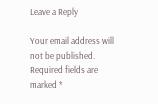Leave a Reply

Your email address will not be published. Required fields are marked *